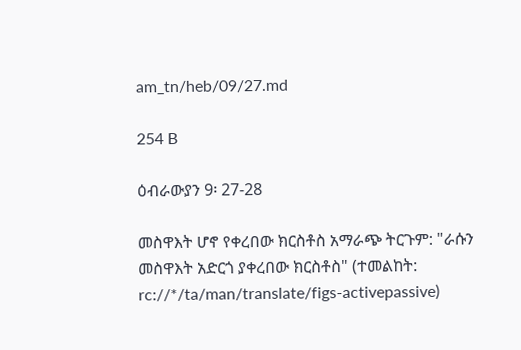am_tn/heb/09/27.md

254 B

ዕብራውያን 9፡ 27-28

መስዋእት ሆኖ የቀረበው ክርስቶስ አማራጭ ትርጉም: "ራሱን መስዋእት አድርጎ ያቀረበው ክርስቶስ" (ተመልከት: rc://*/ta/man/translate/figs-activepassive)